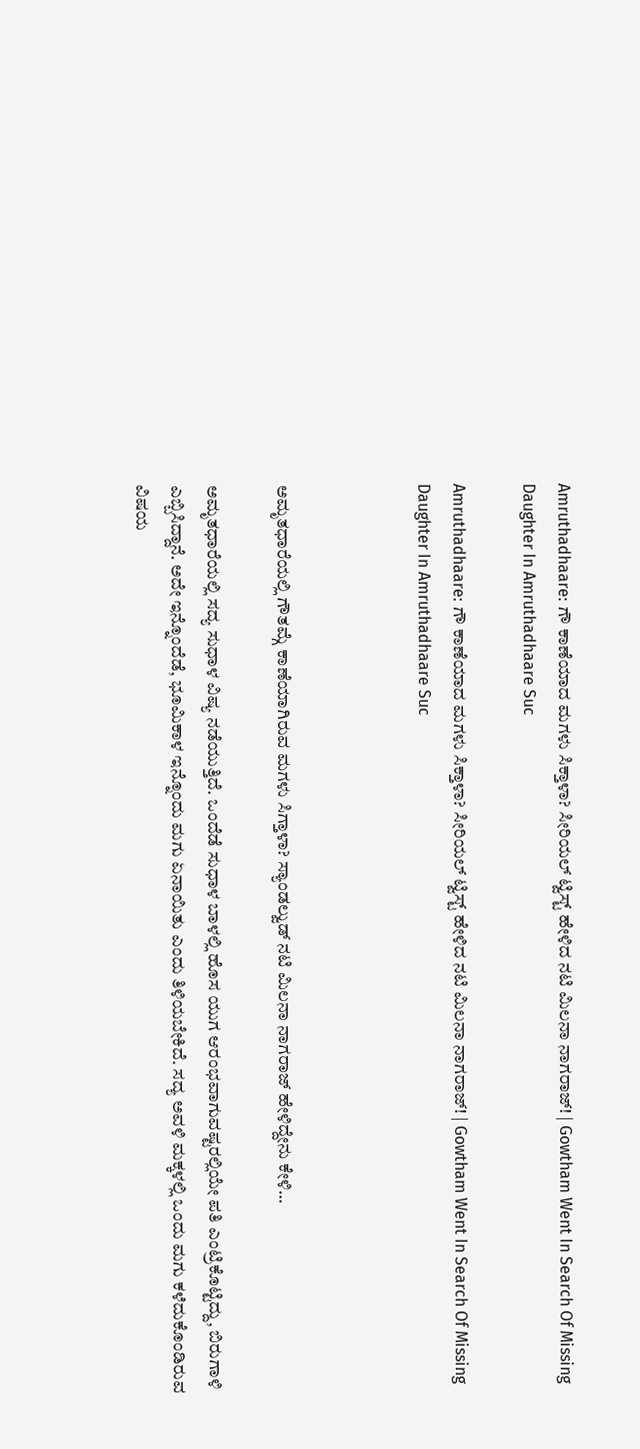Amruthadhaare: ಗೌ ಕಾಣೆಯಾದ ಮಗಳು ಸಿಕ್ತಾಳಾ? ಸೀರಿಯಲ್ ಟ್ವಿಸ್ಟ್ ಹೇಳಿದ ನಟಿ ಮಿಲನಾ ನಾಗರಾಜ್! | Gowtham Went In Search Of Missing Daughter In Amruthadhaare Suc

Amruthadhaare: ಗೌ ಕಾಣೆಯಾದ ಮಗಳು ಸಿಕ್ತಾಳಾ? ಸೀರಿಯಲ್ ಟ್ವಿಸ್ಟ್ ಹೇಳಿದ ನಟಿ ಮಿಲನಾ ನಾಗರಾಜ್! | Gowtham Went In Search Of Missing Daughter In Amruthadhaare Suc



ಅಮೃತಧಾರೆಯಲ್ಲಿ ಗೌತಮ್ಗೆ ಕಾಣೆಯಾಗಿರುವ ಮಗಳು ಸಿಗ್ತಾಳಾ? ಸ್ಯಾಂಡಲ್ವುಡ್ ನಟಿ ಮಿಲನಾ ನಾಗರಾಜ್ ಹೇಳಿದ್ದೇನು ಕೇಳಿ…

ಅಮೃತಧಾರೆಯಲ್ಲಿ ಸದ್ಯ ಸುಧಾಳ ವಿಷ್ಯ ನಡೆಯುತ್ತಿದೆ. ಒಂದೆಡೆ ಸುಧಾಳ ಬಾಳಲ್ಲಿ ಹೊಸ ಯುಗ ಆರಂಭವಾಗುವಷ್ಟರಲ್ಲಿಯೇ ಪತಿ ಎಂಟ್ರಿಕೊಟ್ಟಿದ್ದು, ಬಿರುಗಾಳಿ ಎಬ್ಬಿಸಿದ್ದಾನೆ. ಅದೇ ಇನ್ನೊಂದೆಡೆ, ಭೂಮಿಕಾಳ ಇನ್ನೊಂದು ಮಗು ಏನಾಯಿತು ಎಂದು ತಿಳಿಯಬೇಕಿದೆ. ಸದ್ಯ ಅವಳಿ ಮಕ್ಕಳಲ್ಲಿ ಒಂದು ಮಗು ಕಳೆದುಕೊಂಡಿರುವ ವಿಷಯ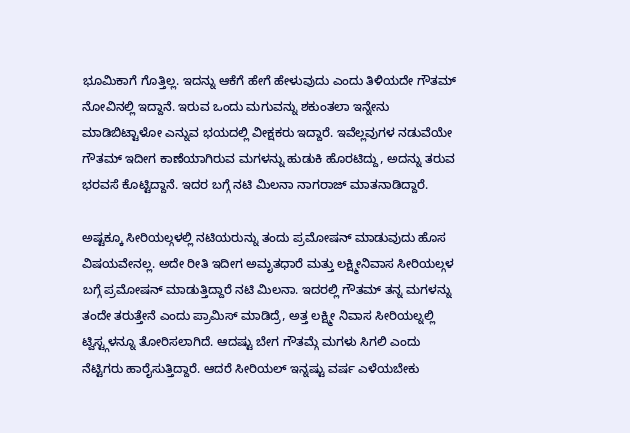ಭೂಮಿಕಾಗೆ ಗೊತ್ತಿಲ್ಲ. ಇದನ್ನು ಆಕೆಗೆ ಹೇಗೆ ಹೇಳುವುದು ಎಂದು ತಿಳಿಯದೇ ಗೌತಮ್ ನೋವಿನಲ್ಲಿ ಇದ್ದಾನೆ. ಇರುವ ಒಂದು ಮಗುವನ್ನು ಶಕುಂತಲಾ ಇನ್ನೇನು ಮಾಡಿಬಿಟ್ಟಾಳೋ ಎನ್ನುವ ಭಯದಲ್ಲಿ ವೀಕ್ಷಕರು ಇದ್ದಾರೆ. ಇವೆಲ್ಲವುಗಳ ನಡುವೆಯೇ ಗೌತಮ್ ಇದೀಗ ಕಾಣೆಯಾಗಿರುವ ಮಗಳನ್ನು ಹುಡುಕಿ ಹೊರಟಿದ್ದು, ಅದನ್ನು ತರುವ ಭರವಸೆ ಕೊಟ್ಟಿದ್ದಾನೆ. ಇದರ ಬಗ್ಗೆ ನಟಿ ಮಿಲನಾ ನಾಗರಾಜ್ ಮಾತನಾಡಿದ್ದಾರೆ.

ಅಷ್ಟಕ್ಕೂ ಸೀರಿಯಲ್ಗಳಲ್ಲಿ ನಟಿಯರುನ್ನು ತಂದು ಪ್ರಮೋಷನ್ ಮಾಡುವುದು ಹೊಸ ವಿಷಯವೇನಲ್ಲ. ಅದೇ ರೀತಿ ಇದೀಗ ಅಮೃತಧಾರೆ ಮತ್ತು ಲಕ್ಷ್ಮೀನಿವಾಸ ಸೀರಿಯಲ್ಗಳ ಬಗ್ಗೆ ಪ್ರಮೋಷನ್ ಮಾಡುತ್ತಿದ್ದಾರೆ ನಟಿ ಮಿಲನಾ. ಇದರಲ್ಲಿ ಗೌತಮ್ ತನ್ನ ಮಗಳನ್ನು ತಂದೇ ತರುತ್ತೇನೆ ಎಂದು ಪ್ರಾಮಿಸ್ ಮಾಡಿದ್ರೆ, ಅತ್ತ ಲಕ್ಷ್ಮೀ ನಿವಾಸ ಸೀರಿಯಲ್ನಲ್ಲಿ ಟ್ವಿಸ್ಟ್ಗಳನ್ನೂ ತೋರಿಸಲಾಗಿದೆ. ಆದಷ್ಟು ಬೇಗ ಗೌತಮ್ಗೆ ಮಗಳು ಸಿಗಲಿ ಎಂದು ನೆಟ್ಟಿಗರು ಹಾರೈಸುತ್ತಿದ್ದಾರೆ. ಆದರೆ ಸೀರಿಯಲ್ ಇನ್ನಷ್ಟು ವರ್ಷ ಎಳೆಯಬೇಕು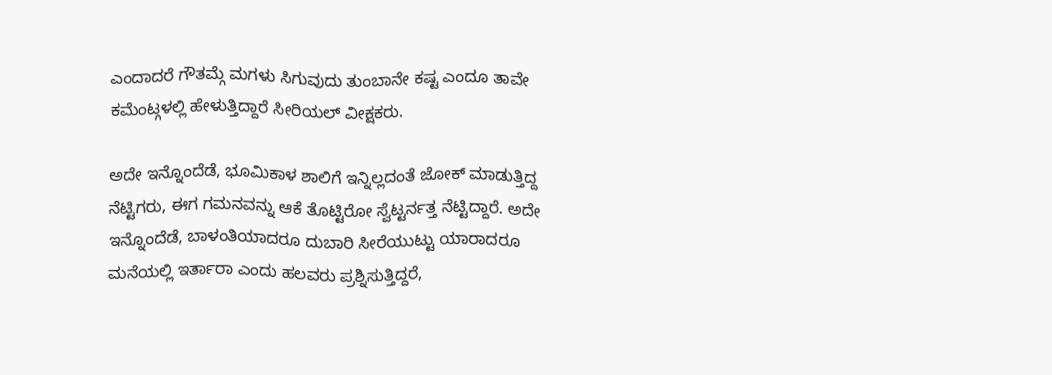ಎಂದಾದರೆ ಗೌತಮ್ಗೆ ಮಗಳು ಸಿಗುವುದು ತುಂಬಾನೇ ಕಷ್ಟ ಎಂದೂ ತಾವೇ ಕಮೆಂಟ್ಗಳಲ್ಲಿ ಹೇಳುತ್ತಿದ್ದಾರೆ ಸೀರಿಯಲ್ ವೀಕ್ಷಕರು.

ಅದೇ ಇನ್ನೊಂದೆಡೆ, ಭೂಮಿಕಾಳ ಶಾಲಿಗೆ ಇನ್ನಿಲ್ಲದಂತೆ ಜೋಕ್ ಮಾಡುತ್ತಿದ್ದ ನೆಟ್ಟಿಗರು, ಈಗ ಗಮನವನ್ನು ಆಕೆ ತೊಟ್ಟಿರೋ ಸ್ವೆಟ್ಟರ್ನತ್ತ ನೆಟ್ಟಿದ್ದಾರೆ. ಅದೇ ಇನ್ನೊಂದೆಡೆ, ಬಾಳಂತಿಯಾದರೂ ದುಬಾರಿ ಸೀರೆಯುಟ್ಟು ಯಾರಾದರೂ ಮನೆಯಲ್ಲಿ ಇರ್ತಾರಾ ಎಂದು ಹಲವರು ಪ್ರಶ್ನಿಸುತ್ತಿದ್ದರೆ,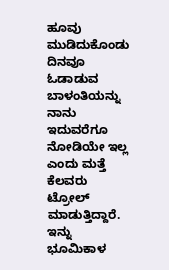ಹೂವು ಮುಡಿದುಕೊಂಡು ದಿನವೂ ಓಡಾಡುವ ಬಾಳಂತಿಯನ್ನು ನಾನು ಇದುವರೆಗೂ ನೋಡಿಯೇ ಇಲ್ಲ ಎಂದು ಮತ್ತೆ ಕೆಲವರು ಟ್ರೋಲ್ ಮಾಡುತ್ತಿದ್ದಾರೆ. ಇನ್ನು ಭೂಮಿಕಾಳ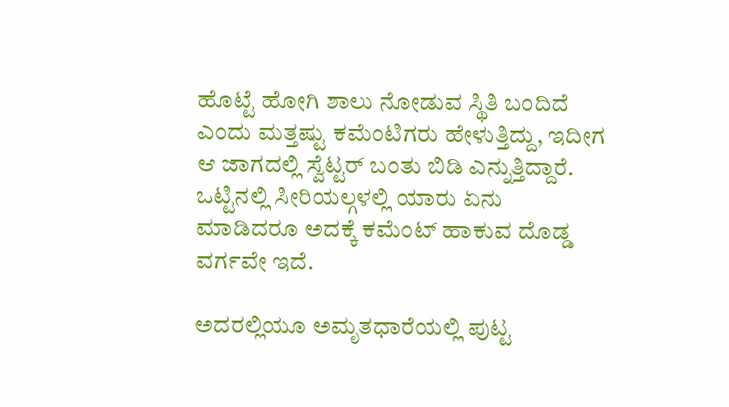ಹೊಟ್ಟೆ ಹೋಗಿ ಶಾಲು ನೋಡುವ ಸ್ಥಿತಿ ಬಂದಿದೆ ಎಂದು ಮತ್ತಷ್ಟು ಕಮೆಂಟಿಗರು ಹೇಳುತ್ತಿದ್ದು, ಇದೀಗ ಆ ಜಾಗದಲ್ಲಿ ಸ್ವೆಟ್ಟರ್ ಬಂತು ಬಿಡಿ ಎನ್ನುತ್ತಿದ್ದಾರೆ. ಒಟ್ಟಿನಲ್ಲಿ ಸೀರಿಯಲ್ಗಳಲ್ಲಿ ಯಾರು ಏನು ಮಾಡಿದರೂ ಅದಕ್ಕೆ ಕಮೆಂಟ್ ಹಾಕುವ ದೊಡ್ಡ ವರ್ಗವೇ ಇದೆ.

ಅದರಲ್ಲಿಯೂ ಅಮೃತಧಾರೆಯಲ್ಲಿ ಪುಟ್ಟ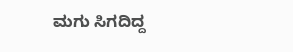ಮಗು ಸಿಗದಿದ್ದ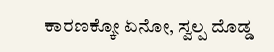ಕಾರಣಕ್ಕೋ ಏನೋ, ಸ್ವಲ್ಪ ದೊಡ್ಡ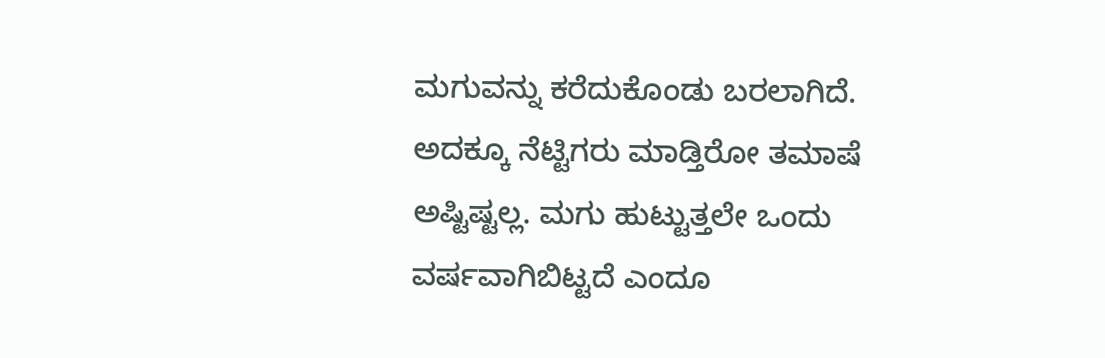ಮಗುವನ್ನು ಕರೆದುಕೊಂಡು ಬರಲಾಗಿದೆ. ಅದಕ್ಕೂ ನೆಟ್ಟಿಗರು ಮಾಡ್ತಿರೋ ತಮಾಷೆ ಅಷ್ಟಿಷ್ಟಲ್ಲ. ಮಗು ಹುಟ್ಟುತ್ತಲೇ ಒಂದು ವರ್ಷವಾಗಿಬಿಟ್ಟದೆ ಎಂದೂ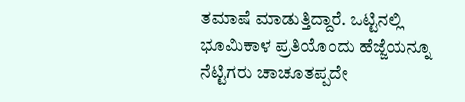ತಮಾಷೆ ಮಾಡುತ್ತಿದ್ದಾರೆ. ಒಟ್ಟಿನಲ್ಲಿ ಭೂಮಿಕಾಳ ಪ್ರತಿಯೊಂದು ಹೆಜ್ಜೆಯನ್ನೂ ನೆಟ್ಟಿಗರು ಚಾಚೂತಪ್ಪದೇ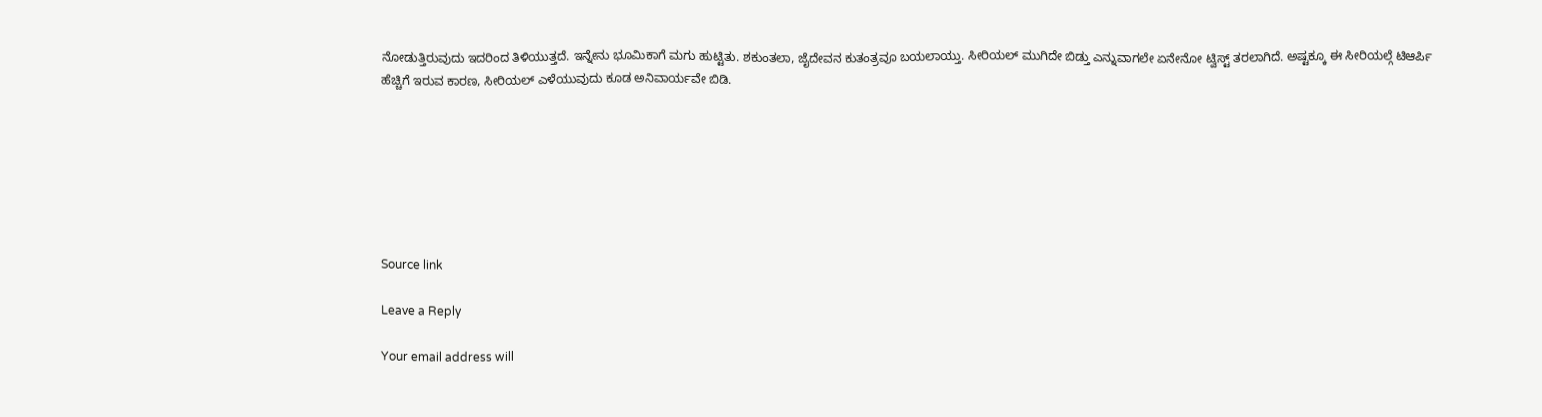ನೋಡುತ್ತಿರುವುದು ಇದರಿಂದ ತಿಳಿಯುತ್ತದೆ. ಇನ್ನೇನು ಭೂಮಿಕಾಗೆ ಮಗು ಹುಟ್ಟಿತು. ಶಕುಂತಲಾ, ಜೈದೇವನ ಕುತಂತ್ರವೂ ಬಯಲಾಯ್ತು. ಸೀರಿಯಲ್ ಮುಗಿದೇ ಬಿಡ್ತು ಎನ್ನುವಾಗಲೇ ಏನೇನೋ ಟ್ವಿಸ್ಟ್ ತರಲಾಗಿದೆ. ಅಷ್ಟಕ್ಕೂ ಈ ಸೀರಿಯಲ್ಗೆ ಟಿಆರ್ಪಿ ಹೆಚ್ಚಿಗೆ ಇರುವ ಕಾರಣ, ಸೀರಿಯಲ್ ಎಳೆಯುವುದು ಕೂಡ ಅನಿವಾರ್ಯವೇ ಬಿಡಿ.







Source link

Leave a Reply

Your email address will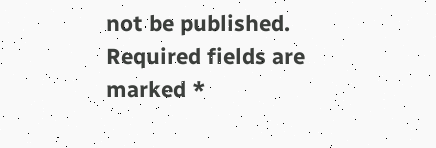not be published. Required fields are marked *